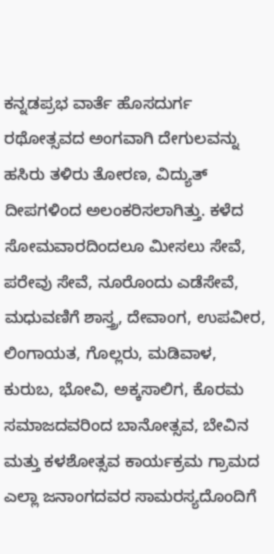ಕನ್ನಡಪ್ರಭ ವಾರ್ತೆ ಹೊಸದುರ್ಗ
ರಥೋತ್ಸವದ ಅಂಗವಾಗಿ ದೇಗುಲವನ್ನು ಹಸಿರು ತಳಿರು ತೋರಣ, ವಿದ್ಯುತ್ ದೀಪಗಳಿಂದ ಅಲಂಕರಿಸಲಾಗಿತ್ತು. ಕಳೆದ ಸೋಮವಾರದಿಂದಲೂ ಮೀಸಲು ಸೇವೆ, ಪರೇವು ಸೇವೆ, ನೂರೊಂದು ಎಡೆಸೇವೆ, ಮಧುವಣಿಗೆ ಶಾಸ್ತ್ರ, ದೇವಾಂಗ, ಉಪವೀರ, ಲಿಂಗಾಯತ, ಗೊಲ್ಲರು, ಮಡಿವಾಳ, ಕುರುಬ, ಭೋವಿ, ಅಕ್ಕಸಾಲಿಗ, ಕೊರಮ ಸಮಾಜದವರಿಂದ ಬಾನೋತ್ಸವ, ಬೇವಿನ ಮತ್ತು ಕಳಶೋತ್ಸವ ಕಾರ್ಯಕ್ರಮ ಗ್ರಾಮದ ಎಲ್ಲಾ ಜನಾಂಗದವರ ಸಾಮರಸ್ಯದೊಂದಿಗೆ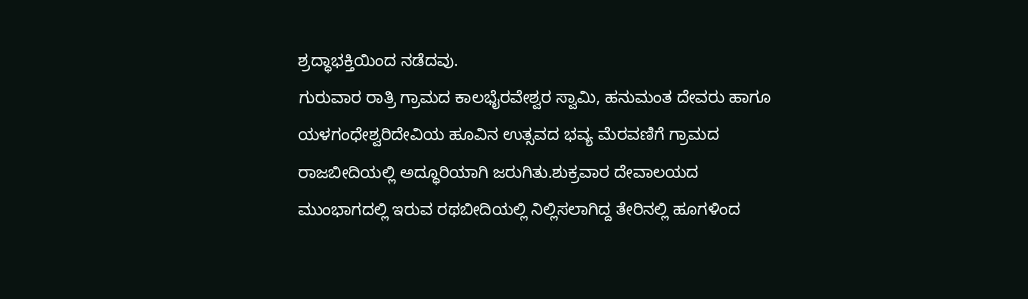ಶ್ರದ್ಧಾಭಕ್ತಿಯಿಂದ ನಡೆದವು.
ಗುರುವಾರ ರಾತ್ರಿ ಗ್ರಾಮದ ಕಾಲಭೈರವೇಶ್ವರ ಸ್ವಾಮಿ, ಹನುಮಂತ ದೇವರು ಹಾಗೂ ಯಳಗಂಧೇಶ್ವರಿದೇವಿಯ ಹೂವಿನ ಉತ್ಸವದ ಭವ್ಯ ಮೆರವಣಿಗೆ ಗ್ರಾಮದ ರಾಜಬೀದಿಯಲ್ಲಿ ಅದ್ಧೂರಿಯಾಗಿ ಜರುಗಿತು.ಶುಕ್ರವಾರ ದೇವಾಲಯದ ಮುಂಭಾಗದಲ್ಲಿ ಇರುವ ರಥಬೀದಿಯಲ್ಲಿ ನಿಲ್ಲಿಸಲಾಗಿದ್ದ ತೇರಿನಲ್ಲಿ ಹೂಗಳಿಂದ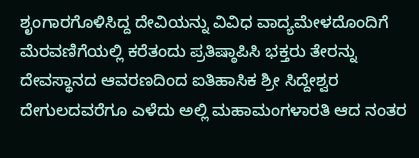ಶೃಂಗಾರಗೊಳಿಸಿದ್ದ ದೇವಿಯನ್ನು ವಿವಿಧ ವಾದ್ಯಮೇಳದೊಂದಿಗೆ ಮೆರವಣಿಗೆಯಲ್ಲಿ ಕರೆತಂದು ಪ್ರತಿಷ್ಠಾಪಿಸಿ ಭಕ್ತರು ತೇರನ್ನು ದೇವಸ್ಥಾನದ ಆವರಣದಿಂದ ಐತಿಹಾಸಿಕ ಶ್ರೀ ಸಿದ್ದೇಶ್ವರ ದೇಗುಲದವರೆಗೂ ಎಳೆದು ಅಲ್ಲಿ ಮಹಾಮಂಗಳಾರತಿ ಆದ ನಂತರ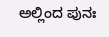ಅಲ್ಲಿಂದ ಪುನಃ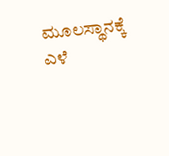ಮೂಲಸ್ಥಾನಕ್ಕೆ ಎಳೆ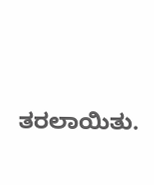ತರಲಾಯಿತು.